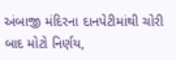અંબાજી મંદિરના દાનપેટીમાંથી ચોરી બાદ મોટો નિર્ણય,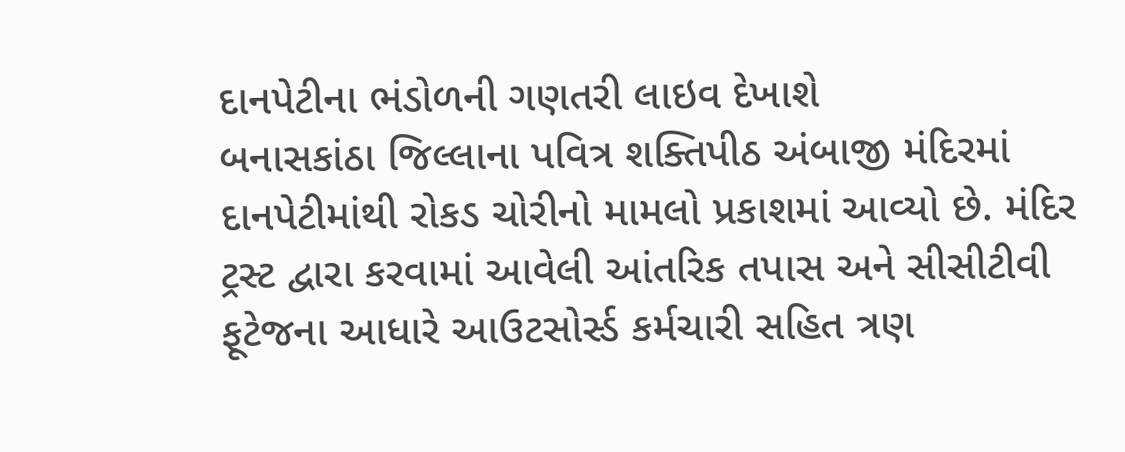દાનપેટીના ભંડોળની ગણતરી લાઇવ દેખાશે
બનાસકાંઠા જિલ્લાના પવિત્ર શક્તિપીઠ અંબાજી મંદિરમાં દાનપેટીમાંથી રોકડ ચોરીનો મામલો પ્રકાશમાં આવ્યો છે. મંદિર ટ્રસ્ટ દ્વારા કરવામાં આવેલી આંતરિક તપાસ અને સીસીટીવી ફૂટેજના આધારે આઉટસોર્સ્ડ કર્મચારી સહિત ત્રણ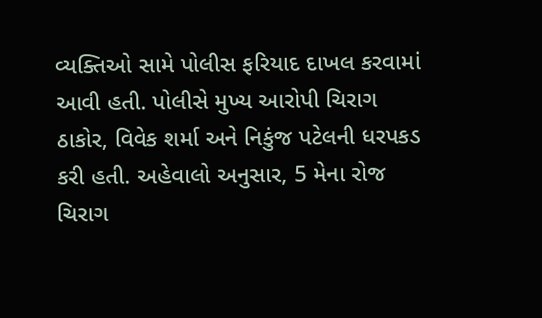વ્યક્તિઓ સામે પોલીસ ફરિયાદ દાખલ કરવામાં આવી હતી. પોલીસે મુખ્ય આરોપી ચિરાગ ઠાકોર, વિવેક શર્મા અને નિકુંજ પટેલની ધરપકડ કરી હતી. અહેવાલો અનુસાર, 5 મેના રોજ ચિરાગ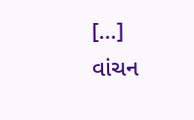[…]
વાંચન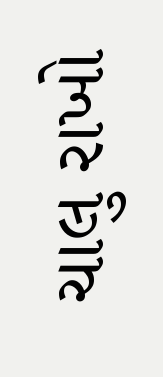ચાલુ રાખો